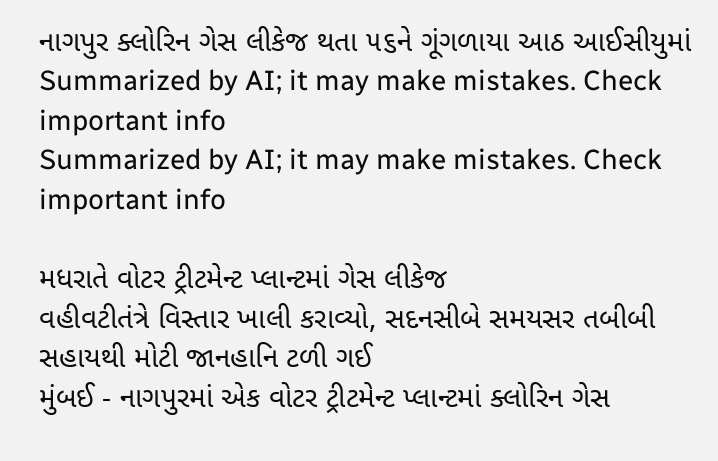નાગપુર ક્લોરિન ગેસ લીકેજ થતા ૫૬ને ગૂંગળાયા આઠ આઈસીયુમાં
Summarized by AI; it may make mistakes. Check important info
Summarized by AI; it may make mistakes. Check important info

મધરાતે વોટર ટ્રીટમેન્ટ પ્લાન્ટમાં ગેસ લીકેજ
વહીવટીતંત્રે વિસ્તાર ખાલી કરાવ્યો, સદનસીબે સમયસર તબીબી સહાયથી મોટી જાનહાનિ ટળી ગઈ
મુંબઈ - નાગપુરમાં એક વોટર ટ્રીટમેન્ટ પ્લાન્ટમાં ક્લોરિન ગેસ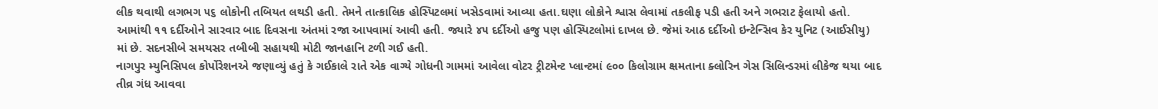લીક થવાથી લગભગ ૫૬ લોકોની તબિયત લથડી હતી. તેમને તાત્કાલિક હોસ્પિટલમાં ખસેડવામાં આવ્યા હતા.ઘણા લોકોને શ્વાસ લેવામાં તકલીફ પડી હતી અને ગભરાટ ફેલાયો હતો.
આમાંથી ૧૧ દર્દીઓને સારવાર બાદ દિવસના અંતમાં રજા આપવામાં આવી હતી. જ્યારે ૪૫ દર્દીઓ હજુ પણ હોસ્પિટલોમાં દાખલ છે. જેમાં આઠ દર્દીઓ ઇન્ટેન્સિવ કેર યુનિટ (આઈસીયુ) માં છે. સદનસીબે સમયસર તબીબી સહાયથી મોટી જાનહાનિ ટળી ગઈ હતી.
નાગપુર મ્યુનિસિપલ કોર્પોરેશનએ જણાવ્યું હતું કે ગઈકાલે રાતે એક વાગ્યે ગોધની ગામમાં આવેલા વોટર ટ્રીટમેન્ટ પ્લાન્ટમાં ૯૦૦ કિલોગ્રામ ક્ષમતાના ક્લોરિન ગેસ સિલિન્ડરમાં લીકેજ થયા બાદ તીવ્ર ગંધ આવવા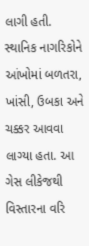લાગી હતી.
સ્થાનિક નાગરિકોને આંખોમાં બળતરા, ખાંસી, ઉબકા અને ચક્કર આવવા લાગ્યા હતા. આ ગેસ લીકેજથી વિસ્તારના વરિ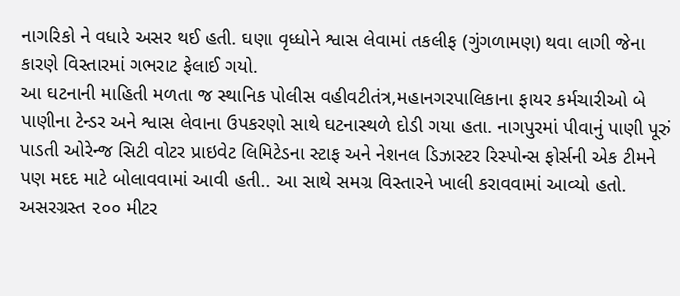નાગરિકો ને વધારે અસર થઈ હતી. ઘણા વૃધ્ધોને શ્વાસ લેવામાં તકલીફ (ગુંગળામણ) થવા લાગી જેના કારણે વિસ્તારમાં ગભરાટ ફેલાઈ ગયો.
આ ઘટનાની માહિતી મળતા જ સ્થાનિક પોલીસ વહીવટીતંત્ર,મહાનગરપાલિકાના ફાયર કર્મચારીઓ બે પાણીના ટેન્ડર અને શ્વાસ લેવાના ઉપકરણો સાથે ઘટનાસ્થળે દોડી ગયા હતા. નાગપુરમાં પીવાનું પાણી પૂરું પાડતી ઓરેન્જ સિટી વોટર પ્રાઇવેટ લિમિટેડના સ્ટાફ અને નેશનલ ડિઝાસ્ટર રિસ્પોન્સ ફોર્સની એક ટીમને પણ મદદ માટે બોલાવવામાં આવી હતી.. આ સાથે સમગ્ર વિસ્તારને ખાલી કરાવવામાં આવ્યો હતો.
અસરગ્રસ્ત ૨૦૦ મીટર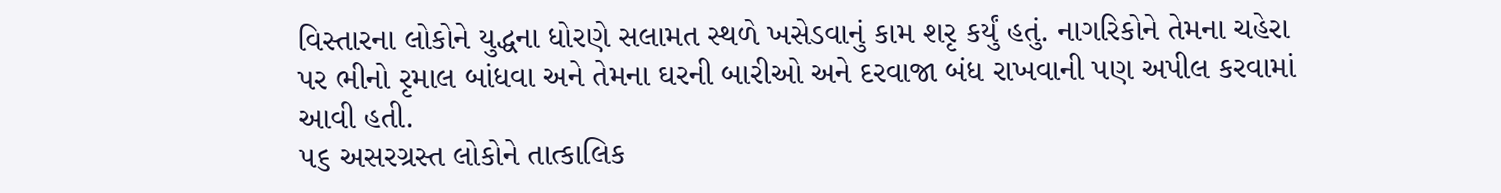વિસ્તારના લોકોને યુદ્ધના ધોરણે સલામત સ્થળે ખસેડવાનું કામ શરૃ કર્યું હતું. નાગરિકોને તેમના ચહેરા પર ભીનો રૃમાલ બાંધવા અને તેમના ઘરની બારીઓ અને દરવાજા બંધ રાખવાની પણ અપીલ કરવામાં આવી હતી.
૫૬ અસરગ્રસ્ત લોકોને તાત્કાલિક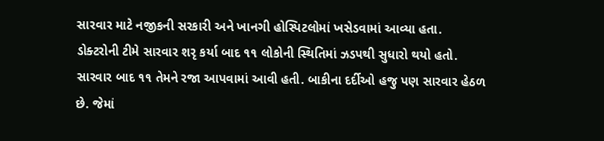સારવાર માટે નજીકની સરકારી અને ખાનગી હોસ્પિટલોમાં ખસેડવામાં આવ્યા હતા. ડોક્ટરોની ટીમે સારવાર શરૃ કર્યા બાદ ૧૧ લોકોની સ્થિતિમાં ઝડપથી સુધારો થયો હતો. સારવાર બાદ ૧૧ તેમને રજા આપવામાં આવી હતી. બાકીના દર્દીઓ હજુ પણ સારવાર હેઠળ છે. જેમાં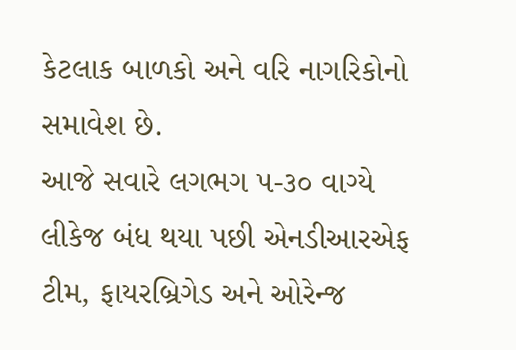કેટલાક બાળકો અને વરિ નાગરિકોનો સમાવેશ છે.
આજે સવારે લગભગ ૫-૩૦ વાગ્યે લીકેજ બંધ થયા પછી એનડીઆરએફ ટીમ, ફાયરબ્રિગેડ અને ઓરેન્જ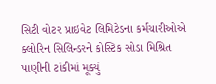સિટી વોટર પ્રાઇવેટ લિમિટેડના કર્મચારીઓએ ક્લોરિન સિલિન્ડરને કોસ્ટિક સોડા મિશ્રિત પાણીની ટાંકીમાં મૂક્યું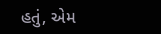હતું, એમ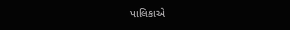પાલિકાએ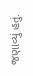જણાવ્યું હતું.